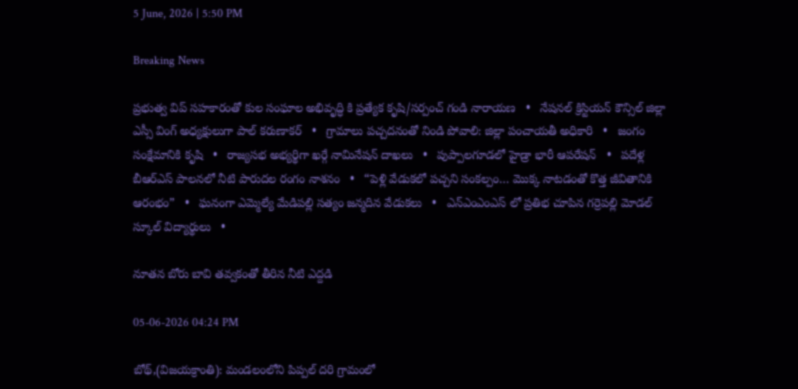5 June, 2026 | 5:50 PM

Breaking News

ప్రభుత్వ విప్ సహకారంతో కుల సంఘాల అభివృద్ధి కి ప్రత్యేక కృషి/సర్పంచ్ గండి నారాయణ   •   నేషనల్ క్రిస్టియన్ కౌన్సిల్ జిల్లా ఎస్సీ వింగ్ అధ్యక్షులుగా పాల్ కరుణాకర్   •   గ్రామాలు పచ్చదనంతో నిండి పోవాలి: జిల్లా పంచాయతీ అధికారి   •   జంగం సంక్షేమానికి కృషి   •   రాజ్యసభ అభ్యర్థిగా ఖర్గే నామినేషన్ దాఖలు   •   పుప్పాల‌గూడ‌లో హైడ్రా భారీ ఆప‌రేష‌న్‌   •   పదేళ్ల బీఆర్ఎస్ పాలనలో నీటి పారుదల రంగం నాశనం   •   “పెళ్లి వేడుకలో పచ్చని సంకల్పం… మొక్క నాటడంతో కొత్త జీవితానికి ఆరంభం”   •   ఘనంగా ఎమ్మెల్యే మేడిపల్లి సత్యం జన్మదిన వేడుకలు   •   ఎన్ఎంఎంఎస్ లో ప్రతిభ చూపిన గర్రెపల్లి మోడల్ స్కూల్ విద్యార్థులు   •

నూతన బోరు బావి తవ్వకంతో తీరిన నీటి ఎద్దడి

05-06-2026 04:24 PM

బోథ్,(విజయక్రాంతి): మండలంలోని పిప్పల్ దరి గ్రామంలో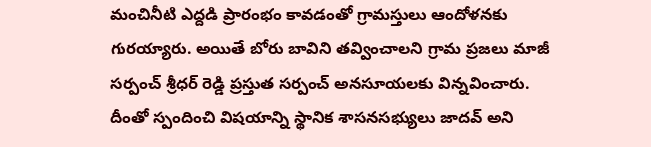మంచినీటి ఎద్దడి ప్రారంభం కావడంతో గ్రామస్తులు ఆందోళనకు గురయ్యారు. అయితే బోరు బావిని తవ్వించాలని గ్రామ ప్రజలు మాజీ సర్పంచ్ శ్రీధర్ రెడ్డి ప్రస్తుత సర్పంచ్ అనసూయలకు విన్నవించారు. దీంతో స్పందించి విషయాన్ని స్థానిక శాసనసభ్యులు జాదవ్ అని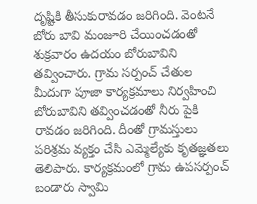దృష్టికి తీసుకురావడం జరిగింది. వెంటనే బోరు బావి మంజూరి చేయించడంతో శుక్రవారం ఉదయం బోరుబావిని తవ్వించారు. గ్రామ సర్పంచ్ చేతుల మీదుగా పూజా కార్యక్రమాలు నిర్వహించి బోరుబావిని తవ్వించడంతో నీరు పైకి రావడం జరిగింది. దీంతో గ్రామస్తులు పరిశ్రమ వ్యక్తం చేసి ఎమ్మెల్యేకు కృతజ్ఞతలు తెలిపారు. కార్యక్రమంలో గ్రామ ఉపసర్పంచ్ బండారు స్వామి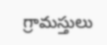గ్రామస్తులు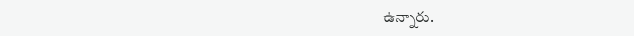ఉన్నారు.